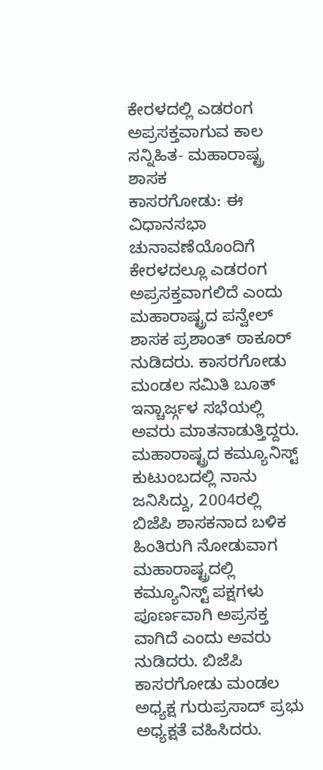ಕೇರಳದಲ್ಲಿ ಎಡರಂಗ ಅಪ್ರಸಕ್ತವಾಗುವ ಕಾಲ ಸನ್ನಿಹಿತ- ಮಹಾರಾಷ್ಟ್ರ ಶಾಸಕ
ಕಾಸರಗೋಡು: ಈ ವಿಧಾನಸಭಾ ಚುನಾವಣೆಯೊಂದಿಗೆ ಕೇರಳದಲ್ಲೂ ಎಡರಂಗ ಅಪ್ರಸಕ್ತವಾಗಲಿದೆ ಎಂದು ಮಹಾರಾಷ್ಟ್ರದ ಪನ್ವೇಲ್ ಶಾಸಕ ಪ್ರಶಾಂತ್ ಠಾಕೂರ್ ನುಡಿದರು. ಕಾಸರಗೋಡು ಮಂಡಲ ಸಮಿತಿ ಬೂತ್ ಇನ್ಚಾರ್ಜ್ಗಳ ಸಭೆಯಲ್ಲಿ ಅವರು ಮಾತನಾಡುತ್ತಿದ್ದರು. ಮಹಾರಾಷ್ಟ್ರದ ಕಮ್ಯೂನಿಸ್ಟ್ ಕುಟುಂಬದಲ್ಲಿ ನಾನು ಜನಿಸಿದ್ದು, 2004ರಲ್ಲಿ ಬಿಜೆಪಿ ಶಾಸಕನಾದ ಬಳಿಕ ಹಿಂತಿರುಗಿ ನೋಡುವಾಗ ಮಹಾರಾಷ್ಟ್ರದಲ್ಲಿ ಕಮ್ಯೂನಿಸ್ಟ್ ಪಕ್ಷಗಳು ಪೂರ್ಣವಾಗಿ ಅಪ್ರಸಕ್ತ ವಾಗಿದೆ ಎಂದು ಅವರು ನುಡಿದರು. ಬಿಜೆಪಿ ಕಾಸರಗೋಡು ಮಂಡಲ ಅಧ್ಯಕ್ಷ ಗುರುಪ್ರಸಾದ್ ಪ್ರಭು ಅಧ್ಯಕ್ಷತೆ ವಹಿಸಿದರು.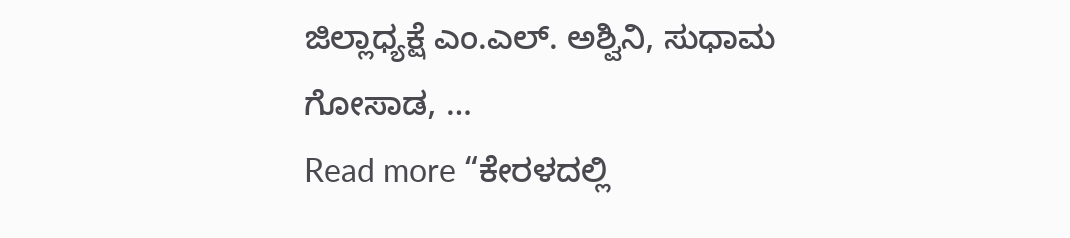ಜಿಲ್ಲಾಧ್ಯಕ್ಷೆ ಎಂ.ಎಲ್. ಅಶ್ವಿನಿ, ಸುಧಾಮ ಗೋಸಾಡ, …
Read more “ಕೇರಳದಲ್ಲಿ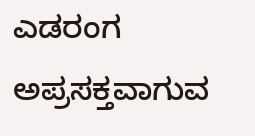ಎಡರಂಗ ಅಪ್ರಸಕ್ತವಾಗುವ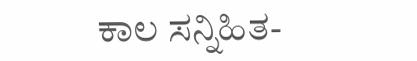ಕಾಲ ಸನ್ನಿಹಿತ-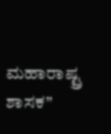ಮಹಾರಾಷ್ಟ್ರ ಶಾಸಕ”